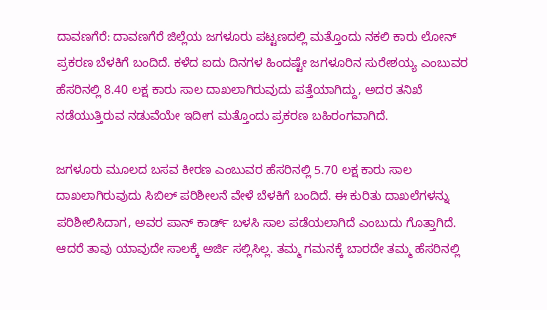ದಾವಣಗೆರೆ: ದಾವಣಗೆರೆ ಜಿಲ್ಲೆಯ ಜಗಳೂರು ಪಟ್ಟಣದಲ್ಲಿ ಮತ್ತೊಂದು ನಕಲಿ ಕಾರು ಲೋನ್ ಪ್ರಕರಣ ಬೆಳಕಿಗೆ ಬಂದಿದೆ. ಕಳೆದ ಐದು ದಿನಗಳ ಹಿಂದಷ್ಟೇ ಜಗಳೂರಿನ ಸುರೇಶಯ್ಯ ಎಂಬುವರ ಹೆಸರಿನಲ್ಲಿ 8.40 ಲಕ್ಷ ಕಾರು ಸಾಲ ದಾಖಲಾಗಿರುವುದು ಪತ್ತೆಯಾಗಿದ್ದು, ಅದರ ತನಿಖೆ ನಡೆಯುತ್ತಿರುವ ನಡುವೆಯೇ ಇದೀಗ ಮತ್ತೊಂದು ಪ್ರಕರಣ ಬಹಿರಂಗವಾಗಿದೆ.

ಜಗಳೂರು ಮೂಲದ ಬಸವ ಕೀರಣ ಎಂಬುವರ ಹೆಸರಿನಲ್ಲಿ 5.70 ಲಕ್ಷ ಕಾರು ಸಾಲ ದಾಖಲಾಗಿರುವುದು ಸಿಬಿಲ್ ಪರಿಶೀಲನೆ ವೇಳೆ ಬೆಳಕಿಗೆ ಬಂದಿದೆ. ಈ ಕುರಿತು ದಾಖಲೆಗಳನ್ನು ಪರಿಶೀಲಿಸಿದಾಗ, ಅವರ ಪಾನ್ ಕಾರ್ಡ್ ಬಳಸಿ ಸಾಲ ಪಡೆಯಲಾಗಿದೆ ಎಂಬುದು ಗೊತ್ತಾಗಿದೆ. ಆದರೆ ತಾವು ಯಾವುದೇ ಸಾಲಕ್ಕೆ ಅರ್ಜಿ ಸಲ್ಲಿಸಿಲ್ಲ. ತಮ್ಮ ಗಮನಕ್ಕೆ ಬಾರದೇ ತಮ್ಮ ಹೆಸರಿನಲ್ಲಿ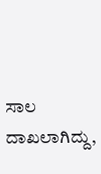ಸಾಲ ದಾಖಲಾಗಿದ್ದು,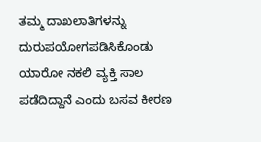ತಮ್ಮ ದಾಖಲಾತಿಗಳನ್ನು ದುರುಪಯೋಗಪಡಿಸಿಕೊಂಡು ಯಾರೋ ನಕಲಿ ವ್ಯಕ್ತಿ ಸಾಲ ಪಡೆದಿದ್ದಾನೆ ಎಂದು ಬಸವ ಕೀರಣ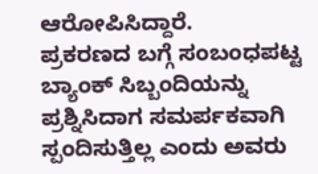ಆರೋಪಿಸಿದ್ದಾರೆ.
ಪ್ರಕರಣದ ಬಗ್ಗೆ ಸಂಬಂಧಪಟ್ಟ ಬ್ಯಾಂಕ್ ಸಿಬ್ಬಂದಿಯನ್ನು ಪ್ರಶ್ನಿಸಿದಾಗ ಸಮರ್ಪಕವಾಗಿ ಸ್ಪಂದಿಸುತ್ತಿಲ್ಲ ಎಂದು ಅವರು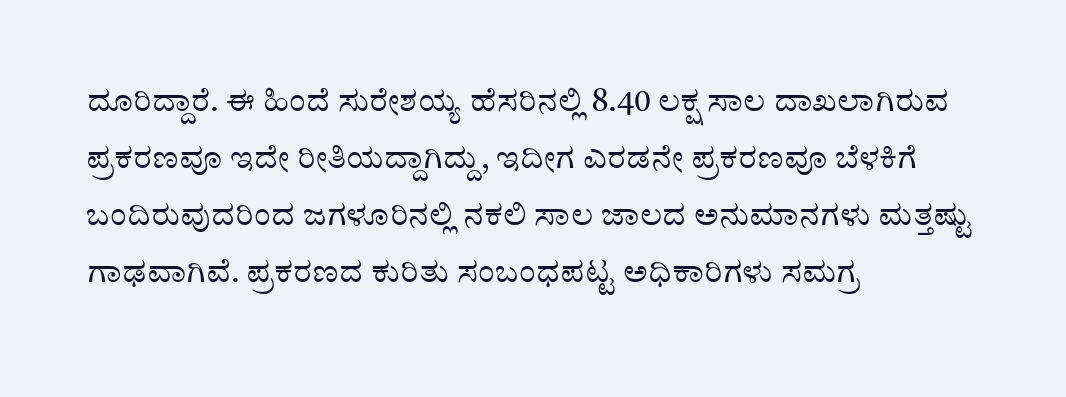ದೂರಿದ್ದಾರೆ. ಈ ಹಿಂದೆ ಸುರೇಶಯ್ಯ ಹೆಸರಿನಲ್ಲಿ 8.40 ಲಕ್ಷ ಸಾಲ ದಾಖಲಾಗಿರುವ ಪ್ರಕರಣವೂ ಇದೇ ರೀತಿಯದ್ದಾಗಿದ್ದು, ಇದೀಗ ಎರಡನೇ ಪ್ರಕರಣವೂ ಬೆಳಕಿಗೆ ಬಂದಿರುವುದರಿಂದ ಜಗಳೂರಿನಲ್ಲಿ ನಕಲಿ ಸಾಲ ಜಾಲದ ಅನುಮಾನಗಳು ಮತ್ತಷ್ಟು ಗಾಢವಾಗಿವೆ. ಪ್ರಕರಣದ ಕುರಿತು ಸಂಬಂಧಪಟ್ಟ ಅಧಿಕಾರಿಗಳು ಸಮಗ್ರ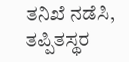ತನಿಖೆ ನಡೆಸಿ, ತಪ್ಪಿತಸ್ಥರ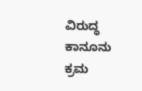ವಿರುದ್ಧ ಕಾನೂನು ಕ್ರಮ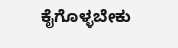ಕೈಗೊಳ್ಳಬೇಕು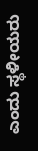ಎಂದು ಸ್ಥಳೀಯರು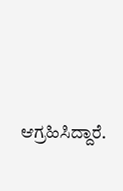ಆಗ್ರಹಿಸಿದ್ದಾರೆ.